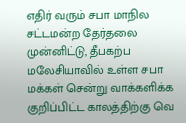எதிர் வரும் சபா மாநில சட்டமன்ற தேர்தலை முன்னிட்டு, தீபகற்ப மலேசியாவில் உள்ள சபா மக்கள் சென்று வாக்களிக்க குறிப்பிட்ட காலத்திற்கு வெ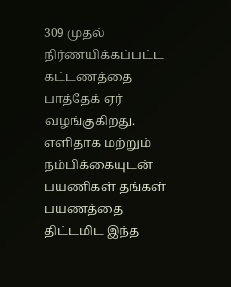309 முதல் நிர்ணயிக்கப்பட்ட கட்டணத்தை பாத்தேக் ஏர் வழங்குகிறது.
எளிதாக மற்றும் நம்பிக்கையுடன் பயணிகள் தங்கள் பயணத்தை திட்டமிட இந்த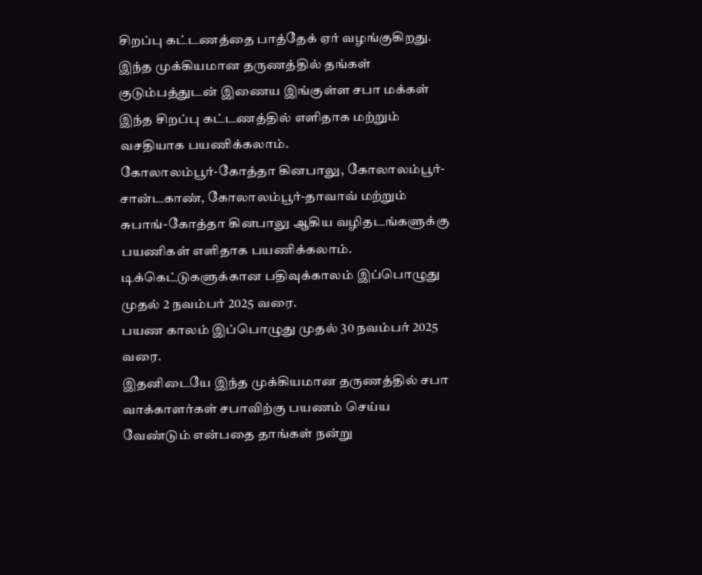சிறப்பு கட்டணத்தை பாத்தேக் ஏர் வழங்குகிறது.
இந்த முக்கியமான தருணத்தில் தங்கள் குடும்பத்துடன் இணைய இங்குள்ள சபா மக்கள் இந்த சிறப்பு கட்டணத்தில் எளிதாக மற்றும் வசதியாக பயணிக்கலாம்.
கோலாலம்பூர்-கோத்தா கினபாலு, கோலாலம்பூர்-சான்டகாண், கோலாலம்பூர்-தாவாவ் மற்றும் சுபாங்-கோத்தா கினபாலு ஆகிய வழிதடங்களுக்கு பயணிகள் எளிதாக பயணிக்கலாம்.
டிக்கெட்டுகளுக்கான பதிவுக்காலம் இப்பொழுது முதல் 2 நவம்பர் 2025 வரை.
பயண காலம் இப்பொழுது முதல் 30 நவம்பர் 2025 வரை.
இதனிடையே இந்த முக்கியமான தருணத்தில் சபா வாக்காளர்கள் சபாவிற்கு பயணம் செய்ய வேண்டும் என்பதை தாங்கள் நன்று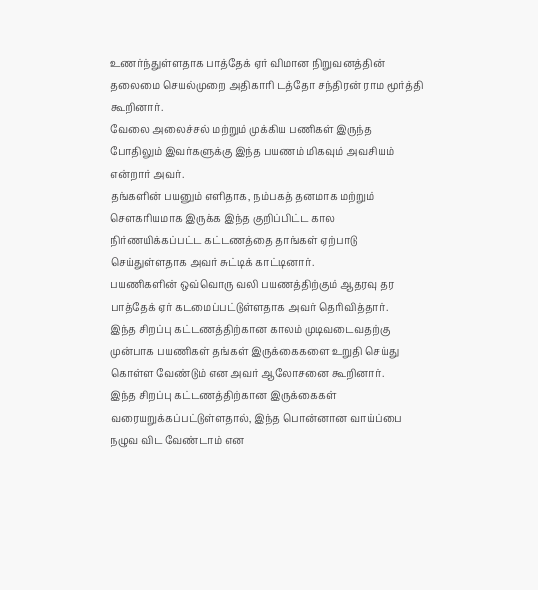உணர்ந்துள்ளதாக பாத்தேக் ஏர் விமான நிறுவனத்தின் தலைமை செயல்முறை அதிகாரி டத்தோ சந்திரன் ராம மூர்த்தி கூறினார்.
வேலை அலைச்சல் மற்றும் முக்கிய பணிகள் இருந்த போதிலும் இவர்களுக்கு இந்த பயணம் மிகவும் அவசியம் என்றார் அவர்.
தங்களின் பயனும் எளிதாக, நம்பகத் தனமாக மற்றும் சௌகரியமாக இருக்க இந்த குறிப்பிட்ட கால நிர்ணயிக்கப்பட்ட கட்டணத்தை தாங்கள் ஏற்பாடு செய்துள்ளதாக அவர் சுட்டிக் காட்டினார்.
பயணிகளின் ஒவ்வொரு வலி பயணத்திற்கும் ஆதரவு தர பாத்தேக் ஏர் கடமைப்பட்டுள்ளதாக அவர் தெரிவித்தார்.
இந்த சிறப்பு கட்டணத்திற்கான காலம் முடிவடைவதற்கு முன்பாக பயணிகள் தங்கள் இருக்கைகளை உறுதி செய்து கொள்ள வேண்டும் என அவர் ஆலோசனை கூறினார்.
இந்த சிறப்பு கட்டணத்திற்கான இருக்கைகள் வரையறுக்கப்பட்டுள்ளதால், இந்த பொன்னான வாய்ப்பை நழுவ விட வேண்டாம் என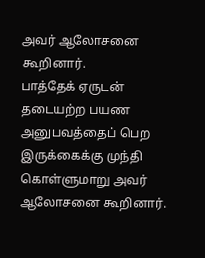அவர் ஆலோசனை கூறினார்.
பாத்தேக் ஏருடன் தடையற்ற பயண அனுபவத்தைப் பெற இருக்கைக்கு முந்தி கொள்ளுமாறு அவர் ஆலோசனை கூறினார்.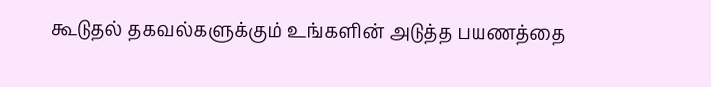கூடுதல் தகவல்களுக்கும் உங்களின் அடுத்த பயணத்தை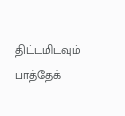திட்டமிடவும் பாத்தேக்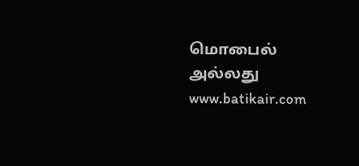மொபைல் அல்லது www.batikair.com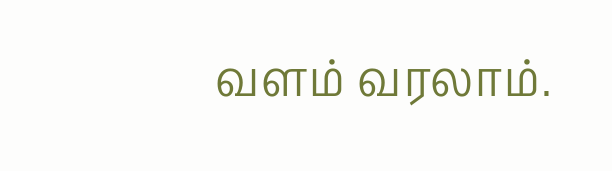வளம் வரலாம்.